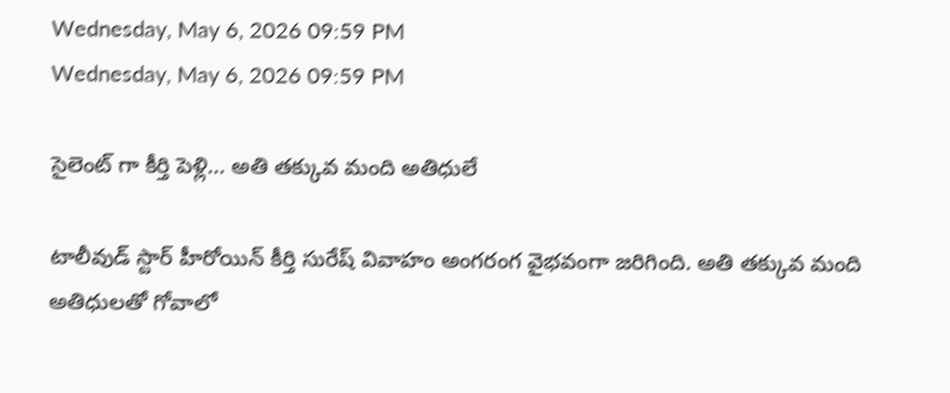Wednesday, May 6, 2026 09:59 PM
Wednesday, May 6, 2026 09:59 PM

సైలెంట్ గా కీర్తి పెళ్లి… అతి తక్కువ మంది అతిధులే

టాలీవుడ్ స్టార్ హీరోయిన్ కీర్తి సురేష్ వివాహం అంగరంగ వైభవంగా జరిగింది. అతి తక్కువ మంది అతిధులతో గోవాలో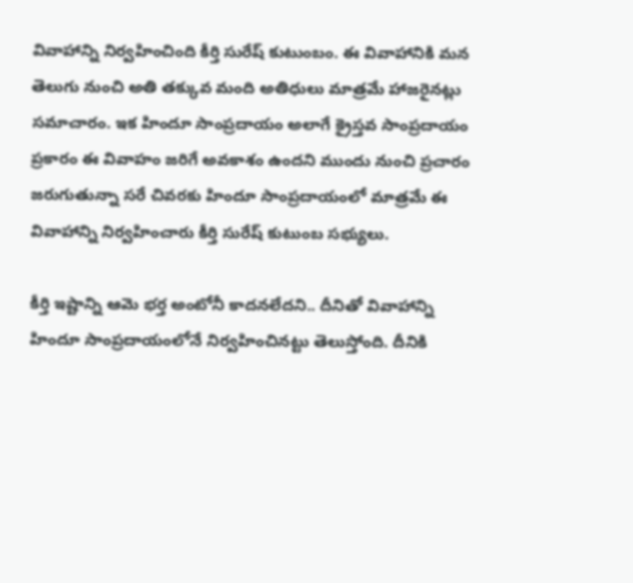వివాహాన్ని నిర్వహించింది కీర్తి సురేష్ కుటుంబం. ఈ వివాహానికి మన తెలుగు నుంచి అతి తక్కువ మంది అతిధులు మాత్రమే హాజరైనట్లు సమాచారం. ఇక హిందూ సాంప్రదాయం అలాగే క్రైస్తవ సాంప్రదాయం ప్రకారం ఈ వివాహం జరిగే అవకాశం ఉందని ముందు నుంచి ప్రచారం జరుగుతున్నా సరే చివరకు హిందూ సాంప్రదాయంలో మాత్రమే ఈ వివాహాన్ని నిర్వహించారు కీర్తి సురేష్ కుటుంబ సభ్యులు.

కీర్తి ఇష్టాన్ని ఆమె భర్త అంటోనీ కాదనలేదని.. దీనితో వివాహాన్ని హిందూ సాంప్రదాయంలోనే నిర్వహించినట్టు తెలుస్తోంది. దీనికి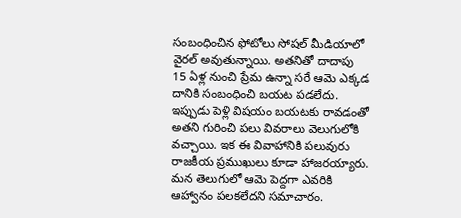సంబంధించిన ఫోటోలు సోషల్ మీడియాలో వైరల్ అవుతున్నాయి. అతనితో దాదాపు 15 ఏళ్ల నుంచి ప్రేమ ఉన్నా సరే ఆమె ఎక్కడ దానికి సంబంధించి బయట పడలేదు. ఇప్పుడు పెళ్లి విషయం బయటకు రావడంతో అతని గురించి పలు వివరాలు వెలుగులోకి వచ్చాయి. ఇక ఈ వివాహానికి పలువురు రాజకీయ ప్రముఖులు కూడా హాజరయ్యారు. మన తెలుగులో ఆమె పెద్దగా ఎవరికి ఆహ్వానం పలకలేదని సమాచారం.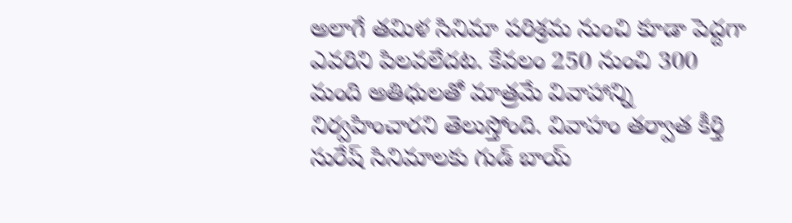అలాగే తమిళ సినిమా పరిశ్రమ నుంచి కూడా పెద్దగా ఎవరిని పిలవలేదట. కేవలం 250 నుంచి 300 మంది అతిధులతో మాత్రమే వివాహాన్ని నిర్వహించారని తెలుస్తోంది. వివాహం తర్వాత కీర్తి సురేష్ సినిమాలకు గుడ్ బాయ్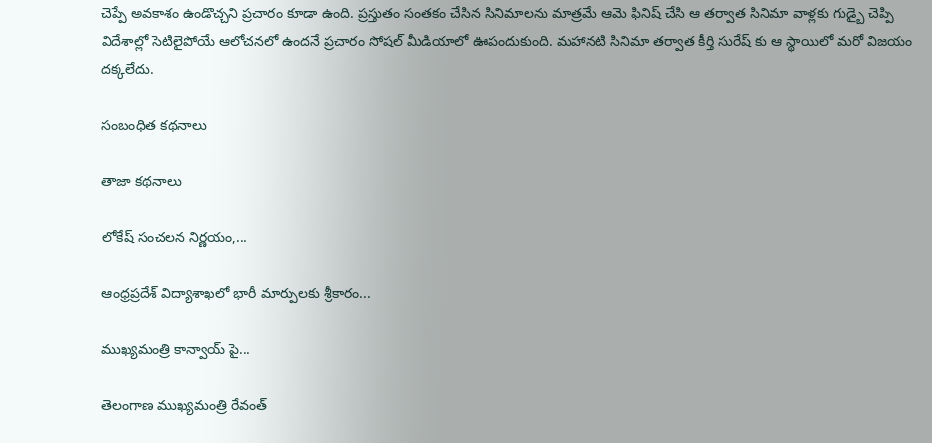చెప్పే అవకాశం ఉండొచ్చని ప్రచారం కూడా ఉంది. ప్రస్తుతం సంతకం చేసిన సినిమాలను మాత్రమే ఆమె ఫినిష్ చేసి ఆ తర్వాత సినిమా వాళ్లకు గుడ్బై చెప్పి విదేశాల్లో సెటిలైపోయే ఆలోచనలో ఉందనే ప్రచారం సోషల్ మీడియాలో ఊపందుకుంది. మహానటి సినిమా తర్వాత కీర్తి సురేష్ కు ఆ స్థాయిలో మరో విజయం దక్కలేదు.

సంబంధిత కథనాలు

తాజా కథనాలు

లోకేష్ సంచలన నిర్ణయం,...

ఆంధ్రప్రదేశ్ విద్యాశాఖలో భారీ మార్పులకు శ్రీకారం...

ముఖ్యమంత్రి కాన్వాయ్‌ పై...

తెలంగాణ ముఖ్యమంత్రి రేవంత్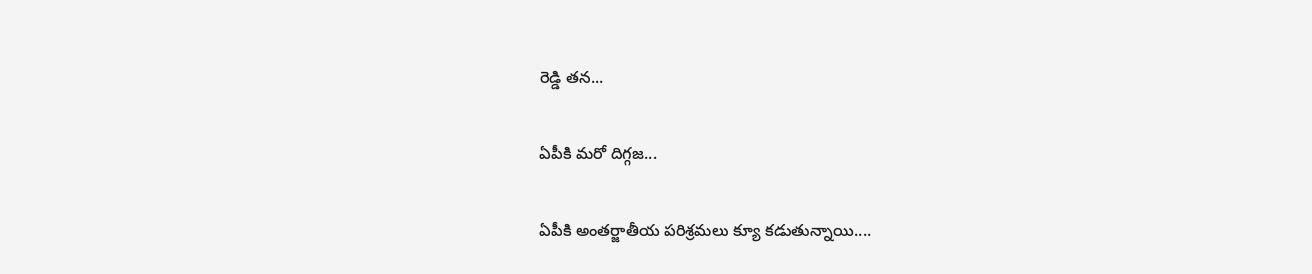రెడ్డి తన...

ఏపీకి మరో దిగ్గజ...

ఏపీకి అంతర్జాతీయ పరిశ్రమలు క్యూ కడుతున్నాయి....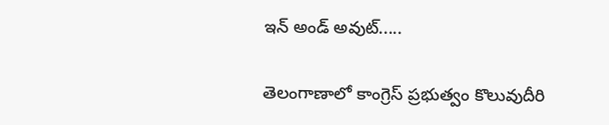ఇన్ అండ్ అవుట్.....

తెలంగాణాలో కాంగ్రెస్ ప్రభుత్వం కొలువుదీరి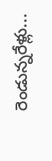రెండున్నరేళ్లు...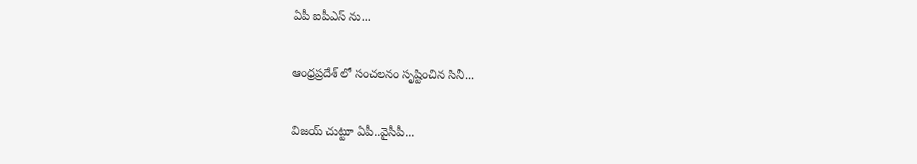ఏపీ ఐపీఎస్ ను...

ఆంధ్రప్రదేశ్‌ లో సంచలనం సృష్టించిన సినీ...

విజయ్ చుట్టూ ఏపీ..వైసీపీ...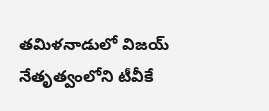తమిళనాడులో విజయ్ నేతృత్వంలోని టీవీకే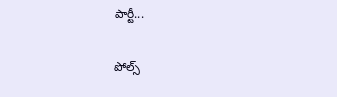పార్టీ...

పోల్స్